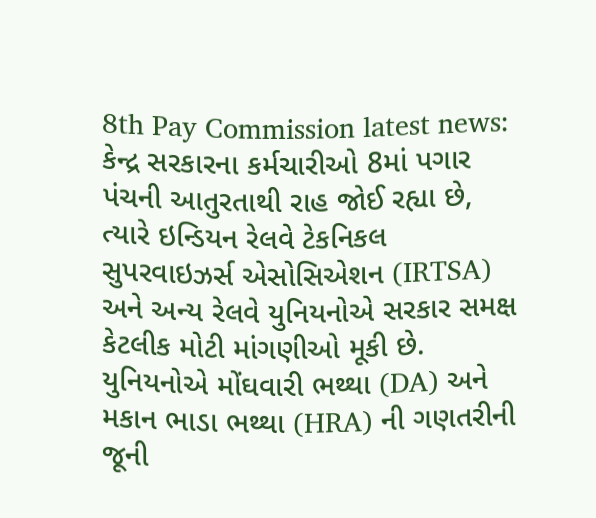8th Pay Commission latest news: કેન્દ્ર સરકારના કર્મચારીઓ 8માં પગાર પંચની આતુરતાથી રાહ જોઈ રહ્યા છે, ત્યારે ઇન્ડિયન રેલવે ટેકનિકલ સુપરવાઇઝર્સ એસોસિએશન (IRTSA) અને અન્ય રેલવે યુનિયનોએ સરકાર સમક્ષ કેટલીક મોટી માંગણીઓ મૂકી છે. યુનિયનોએ મોંઘવારી ભથ્થા (DA) અને મકાન ભાડા ભથ્થા (HRA) ની ગણતરીની જૂની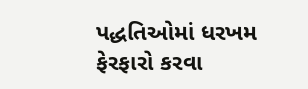પદ્ધતિઓમાં ધરખમ ફેરફારો કરવા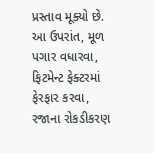પ્રસ્તાવ મૂક્યો છે. આ ઉપરાંત, મૂળ પગાર વધારવા, ફિટમેન્ટ ફેક્ટરમાં ફેરફાર કરવા, રજાના રોકડીકરણ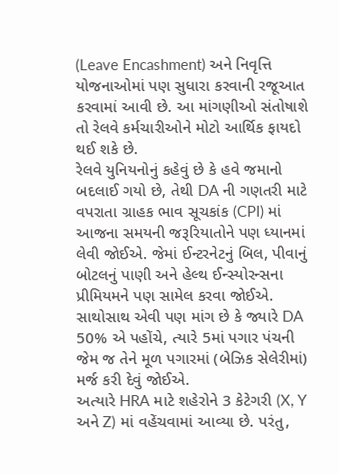(Leave Encashment) અને નિવૃત્તિ યોજનાઓમાં પણ સુધારા કરવાની રજૂઆત કરવામાં આવી છે. આ માંગણીઓ સંતોષાશે તો રેલવે કર્મચારીઓને મોટો આર્થિક ફાયદો થઈ શકે છે.
રેલવે યુનિયનોનું કહેવું છે કે હવે જમાનો બદલાઈ ગયો છે, તેથી DA ની ગણતરી માટે વપરાતા ગ્રાહક ભાવ સૂચકાંક (CPI) માં આજના સમયની જરૂરિયાતોને પણ ધ્યાનમાં લેવી જોઈએ. જેમાં ઈન્ટરનેટનું બિલ, પીવાનું બોટલનું પાણી અને હેલ્થ ઈન્સ્યોરન્સના પ્રીમિયમને પણ સામેલ કરવા જોઈએ. સાથોસાથ એવી પણ માંગ છે કે જ્યારે DA 50% એ પહોંચે, ત્યારે 5માં પગાર પંચની જેમ જ તેને મૂળ પગારમાં (બેઝિક સેલેરીમાં) મર્જ કરી દેવું જોઈએ.
અત્યારે HRA માટે શહેરોને 3 કેટેગરી (X, Y અને Z) માં વહેંચવામાં આવ્યા છે. પરંતુ,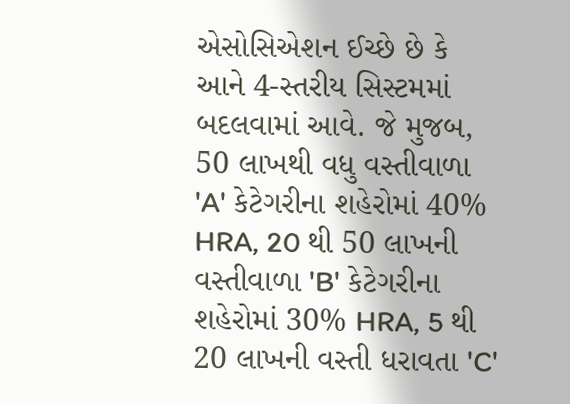એસોસિએશન ઈચ્છે છે કે આને 4-સ્તરીય સિસ્ટમમાં બદલવામાં આવે. જે મુજબ, 50 લાખથી વધુ વસ્તીવાળા 'A' કેટેગરીના શહેરોમાં 40% HRA, 20 થી 50 લાખની વસ્તીવાળા 'B' કેટેગરીના શહેરોમાં 30% HRA, 5 થી 20 લાખની વસ્તી ધરાવતા 'C'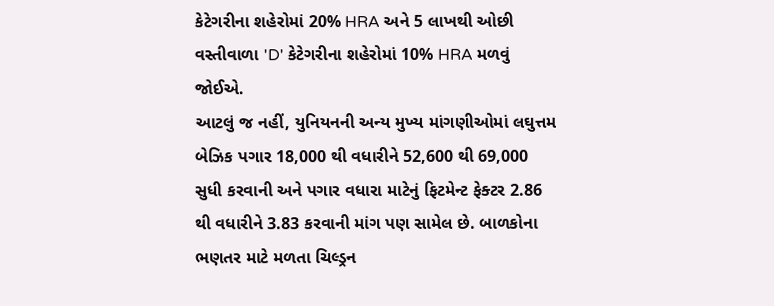કેટેગરીના શહેરોમાં 20% HRA અને 5 લાખથી ઓછી વસ્તીવાળા 'D' કેટેગરીના શહેરોમાં 10% HRA મળવું જોઈએ.
આટલું જ નહીં, યુનિયનની અન્ય મુખ્ય માંગણીઓમાં લઘુત્તમ બેઝિક પગાર 18,000 થી વધારીને 52,600 થી 69,000 સુધી કરવાની અને પગાર વધારા માટેનું ફિટમેન્ટ ફેક્ટર 2.86 થી વધારીને 3.83 કરવાની માંગ પણ સામેલ છે. બાળકોના ભણતર માટે મળતા ચિલ્ડ્રન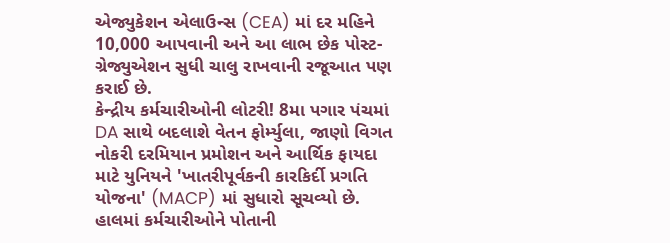એજ્યુકેશન એલાઉન્સ (CEA) માં દર મહિને 10,000 આપવાની અને આ લાભ છેક પોસ્ટ-ગ્રેજ્યુએશન સુધી ચાલુ રાખવાની રજૂઆત પણ કરાઈ છે.
કેન્દ્રીય કર્મચારીઓની લોટરી! 8મા પગાર પંચમાં DA સાથે બદલાશે વેતન ફોર્મ્યુલા, જાણો વિગત
નોકરી દરમિયાન પ્રમોશન અને આર્થિક ફાયદા માટે યુનિયને 'ખાતરીપૂર્વકની કારકિર્દી પ્રગતિ યોજના' (MACP) માં સુધારો સૂચવ્યો છે. હાલમાં કર્મચારીઓને પોતાની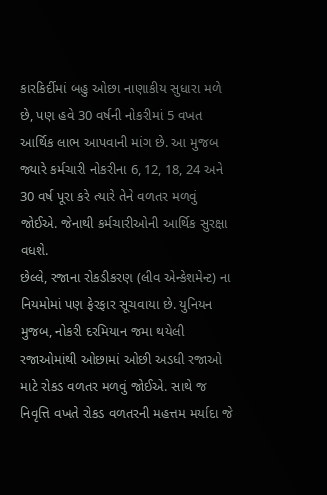કારકિર્દીમાં બહુ ઓછા નાણાકીય સુધારા મળે છે, પણ હવે 30 વર્ષની નોકરીમાં 5 વખત આર્થિક લાભ આપવાની માંગ છે. આ મુજબ જ્યારે કર્મચારી નોકરીના 6, 12, 18, 24 અને 30 વર્ષ પૂરા કરે ત્યારે તેને વળતર મળવું જોઈએ. જેનાથી કર્મચારીઓની આર્થિક સુરક્ષા વધશે.
છેલ્લે, રજાના રોકડીકરણ (લીવ એન્કેશમેન્ટ) ના નિયમોમાં પણ ફેરફાર સૂચવાયા છે. યુનિયન મુજબ, નોકરી દરમિયાન જમા થયેલી રજાઓમાંથી ઓછામાં ઓછી અડધી રજાઓ માટે રોકડ વળતર મળવું જોઈએ. સાથે જ નિવૃત્તિ વખતે રોકડ વળતરની મહત્તમ મર્યાદા જે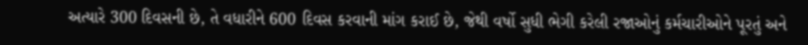અત્યારે 300 દિવસની છે, તે વધારીને 600 દિવસ કરવાની માંગ કરાઈ છે, જેથી વર્ષો સુધી ભેગી કરેલી રજાઓનું કર્મચારીઓને પૂરતું અને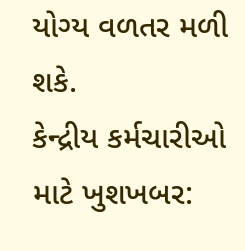યોગ્ય વળતર મળી શકે.
કેન્દ્રીય કર્મચારીઓ માટે ખુશખબર: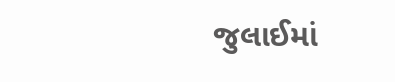જુલાઈમાં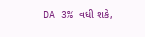DA 3% વધી શકે,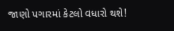જાણો પગારમાં કેટલો વધારો થશે!